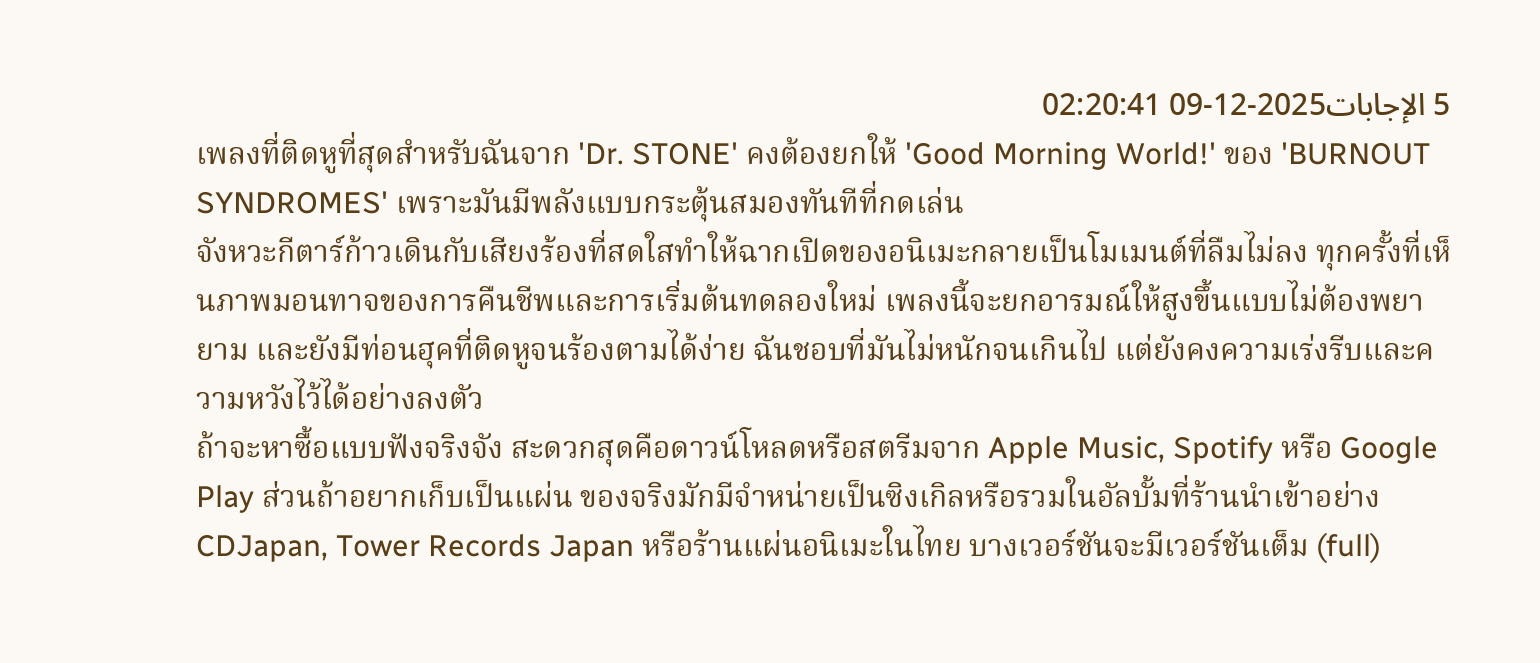5 الإجابات2025-12-09 02:20:41
เพลงที่ติดหูที่สุดสำหรับฉันจาก 'Dr. STONE' คงต้องยกให้ 'Good Morning World!' ของ 'BURNOUT SYNDROMES' เพราะมันมีพลังแบบกระตุ้นสมองทันทีที่กดเล่น
จังหวะกีตาร์ก้าวเดินกับเสียงร้องที่สดใสทำให้ฉากเปิดของอนิเมะกลายเป็นโมเมนต์ที่ลืมไม่ลง ทุกครั้งที่เห็นภาพมอนทาจของการคืนชีพและการเริ่มต้นทดลองใหม่ เพลงนี้จะยกอารมณ์ให้สูงขึ้นแบบไม่ต้องพยายาม และยังมีท่อนฮุคที่ติดหูจนร้องตามได้ง่าย ฉันชอบที่มันไม่หนักจนเกินไป แต่ยังคงความเร่งรีบและความหวังไว้ได้อย่างลงตัว
ถ้าจะหาซื้อแบบฟังจริงจัง สะดวกสุดคือดาวน์โหลดหรือสตรีมจาก Apple Music, Spotify หรือ Google Play ส่วนถ้าอยากเก็บเป็นแผ่น ของจริงมักมีจำหน่ายเป็นซิงเกิลหรือรวมในอัลบั้มที่ร้านนำเข้าอย่าง CDJapan, Tower Records Japan หรือร้านแผ่นอนิเมะในไทย บางเวอร์ชันจะมีเวอร์ชันเต็ม (full)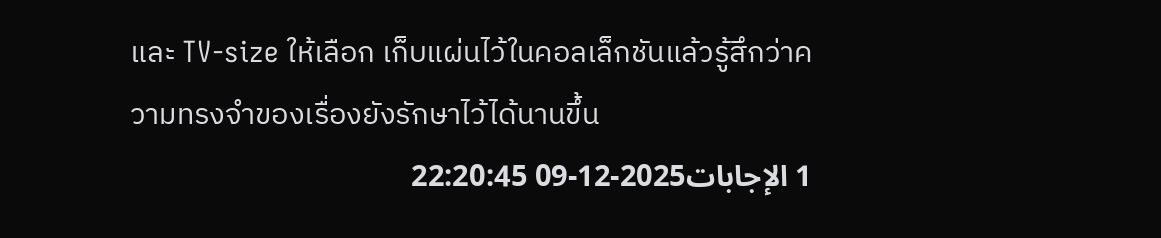และ TV-size ให้เลือก เก็บแผ่นไว้ในคอลเล็กชันแล้วรู้สึกว่าความทรงจำของเรื่องยังรักษาไว้ได้นานขึ้น
1 الإجابات2025-12-09 22:20:45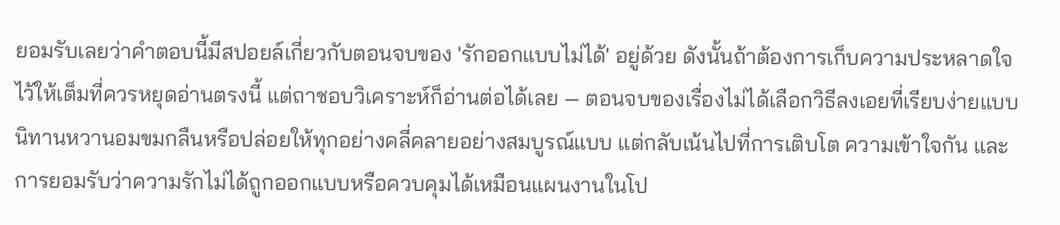ยอมรับเลยว่าคำตอบนี้มีสปอยล์เกี่ยวกับตอนจบของ 'รักออกแบบไม่ได้' อยู่ด้วย ดังนั้นถ้าต้องการเก็บความประหลาดใจไว้ให้เต็มที่ควรหยุดอ่านตรงนี้ แต่ถาชอบวิเคราะห์ก็อ่านต่อได้เลย — ตอนจบของเรื่องไม่ได้เลือกวิธีลงเอยที่เรียบง่ายแบบนิทานหวานอมขมกลืนหรือปล่อยให้ทุกอย่างคลี่คลายอย่างสมบูรณ์แบบ แต่กลับเน้นไปที่การเติบโต ความเข้าใจกัน และการยอมรับว่าความรักไม่ได้ถูกออกแบบหรือควบคุมได้เหมือนแผนงานในโป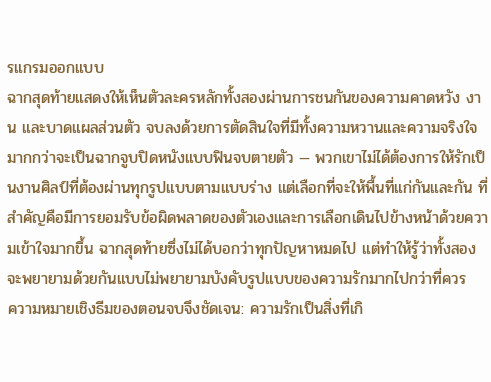รแกรมออกแบบ
ฉากสุดท้ายแสดงให้เห็นตัวละครหลักทั้งสองผ่านการชนกันของความคาดหวัง งาน และบาดแผลส่วนตัว จบลงด้วยการตัดสินใจที่มีทั้งความหวานและความจริงใจมากกว่าจะเป็นฉากจูบปิดหนังแบบฟินจบตายตัว — พวกเขาไม่ได้ต้องการให้รักเป็นงานศิลป์ที่ต้องผ่านทุกรูปแบบตามแบบร่าง แต่เลือกที่จะให้พื้นที่แก่กันและกัน ที่สำคัญคือมีการยอมรับข้อผิดพลาดของตัวเองและการเลือกเดินไปข้างหน้าด้วยความเข้าใจมากขึ้น ฉากสุดท้ายซึ่งไม่ได้บอกว่าทุกปัญหาหมดไป แต่ทำให้รู้ว่าทั้งสองจะพยายามด้วยกันแบบไม่พยายามบังคับรูปแบบของความรักมากไปกว่าที่ควร
ความหมายเชิงธีมของตอนจบจึงชัดเจน: ความรักเป็นสิ่งที่เกิ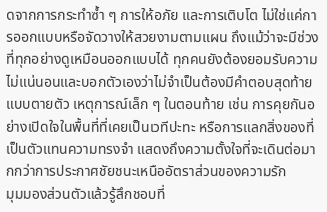ดจากการกระทำซ้ำ ๆ การให้อภัย และการเติบโต ไม่ใช่แค่การออกแบบหรือจัดวางให้สวยงามตามแผน ถึงแม้ว่าจะมีช่วงที่ทุกอย่างดูเหมือนออกแบบได้ ทุกคนยังต้องยอมรับความไม่แน่นอนและบอกตัวเองว่าไม่จำเป็นต้องมีคำตอบสุดท้ายแบบตายตัว เหตุการณ์เล็ก ๆ ในตอนท้าย เช่น การคุยกันอย่างเปิดใจในพื้นที่ที่เคยเป็นเวทีปะทะ หรือการแลกสิ่งของที่เป็นตัวแทนความทรงจำ แสดงถึงความตั้งใจที่จะเดินต่อมากกว่าการประกาศชัยชนะเหนืออัตราส่วนของความรัก
มุมมองส่วนตัวแล้วรู้สึกชอบที่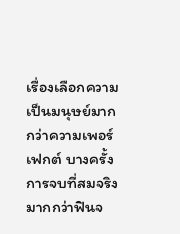เรื่องเลือกความเป็นมนุษย์มากกว่าความเพอร์เฟกต์ บางครั้งการจบที่สมจริงมากกว่าฟินจ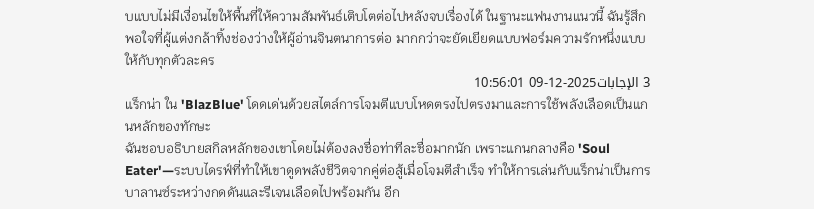บแบบไม่มีเงื่อนไขให้พื้นที่ให้ความสัมพันธ์เติบโตต่อไปหลังจบเรื่องได้ ในฐานะแฟนงานแนวนี้ ฉันรู้สึกพอใจที่ผู้แต่งกล้าทิ้งช่องว่างให้ผู้อ่านจินตนาการต่อ มากกว่าจะยัดเยียดแบบฟอร์มความรักหนึ่งแบบให้กับทุกตัวละคร
3 الإجابات2025-12-09 10:56:01
แร็กน่า ใน 'BlazBlue' โดดเด่นด้วยสไตล์การโจมตีแบบโหดตรงไปตรงมาและการใช้พลังเลือดเป็นแกนหลักของทักษะ
ฉันชอบอธิบายสกิลหลักของเขาโดยไม่ต้องลงชื่อท่าทีละชื่อมากนัก เพราะแกนกลางคือ 'Soul Eater'—ระบบไดรฟ์ที่ทำให้เขาดูดพลังชีวิตจากคู่ต่อสู้เมื่อโจมตีสำเร็จ ทำให้การเล่นกับแร็กน่าเป็นการบาลานซ์ระหว่างกดดันและรีเจนเลือดไปพร้อมกัน อีก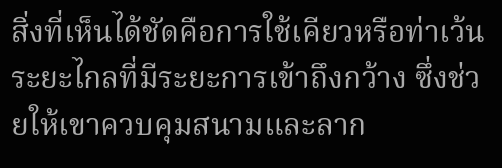สิ่งที่เห็นได้ชัดคือการใช้เคียวหรือท่าเว้นระยะไกลที่มีระยะการเข้าถึงกว้าง ซึ่งช่วยให้เขาควบคุมสนามและลาก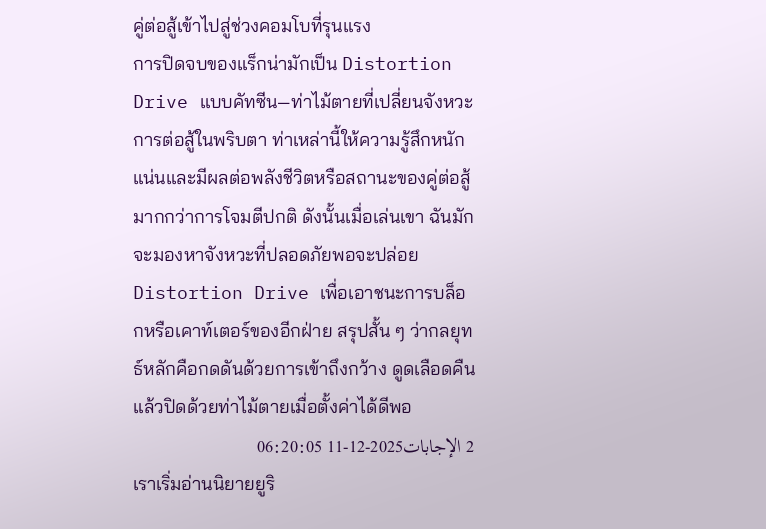คู่ต่อสู้เข้าไปสู่ช่วงคอมโบที่รุนแรง
การปิดจบของแร็กน่ามักเป็น Distortion Drive แบบคัทซีน—ท่าไม้ตายที่เปลี่ยนจังหวะการต่อสู้ในพริบตา ท่าเหล่านี้ให้ความรู้สึกหนักแน่นและมีผลต่อพลังชีวิตหรือสถานะของคู่ต่อสู้มากกว่าการโจมตีปกติ ดังนั้นเมื่อเล่นเขา ฉันมักจะมองหาจังหวะที่ปลอดภัยพอจะปล่อย Distortion Drive เพื่อเอาชนะการบล็อกหรือเคาท์เตอร์ของอีกฝ่าย สรุปสั้น ๆ ว่ากลยุทธ์หลักคือกดดันด้วยการเข้าถึงกว้าง ดูดเลือดคืน แล้วปิดด้วยท่าไม้ตายเมื่อตั้งค่าได้ดีพอ
2 الإجابات2025-12-11 06:20:05
เราเริ่มอ่านนิยายยูริ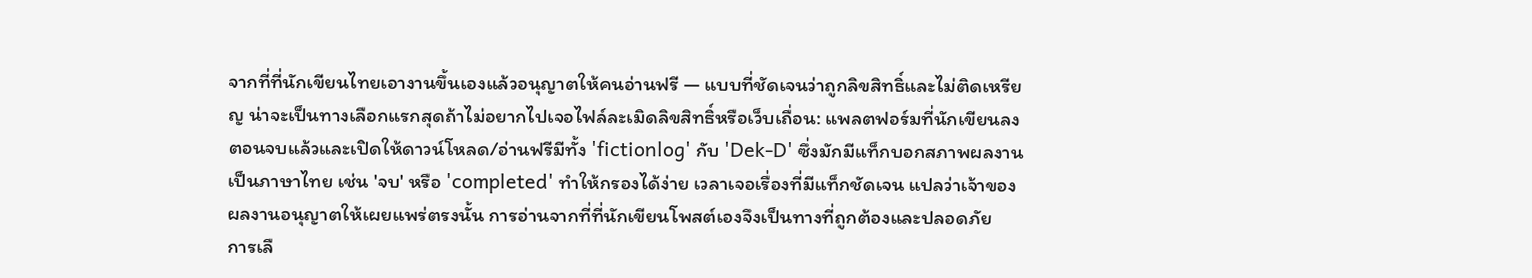จากที่ที่นักเขียนไทยเอางานขึ้นเองแล้วอนุญาตให้คนอ่านฟรี — แบบที่ชัดเจนว่าถูกลิขสิทธิ์และไม่ติดเหรียญ น่าจะเป็นทางเลือกแรกสุดถ้าไม่อยากไปเจอไฟล์ละเมิดลิขสิทธิ์หรือเว็บเถื่อน: แพลตฟอร์มที่นักเขียนลงตอนจบแล้วและเปิดให้ดาวน์โหลด/อ่านฟรีมีทั้ง 'fictionlog' กับ 'Dek-D' ซึ่งมักมีแท็กบอกสภาพผลงานเป็นภาษาไทย เช่น 'จบ' หรือ 'completed' ทำให้กรองได้ง่าย เวลาเจอเรื่องที่มีแท็กชัดเจน แปลว่าเจ้าของผลงานอนุญาตให้เผยแพร่ตรงนั้น การอ่านจากที่ที่นักเขียนโพสต์เองจึงเป็นทางที่ถูกต้องและปลอดภัย
การเลื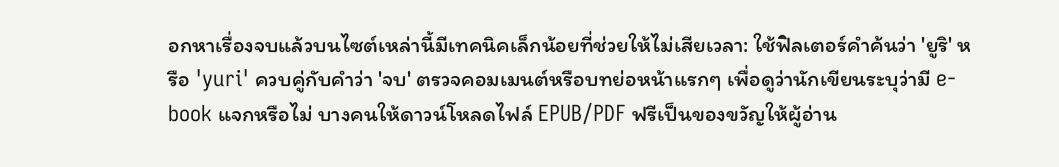อกหาเรื่องจบแล้วบนไซต์เหล่านี้มีเทคนิคเล็กน้อยที่ช่วยให้ไม่เสียเวลา: ใช้ฟิลเตอร์คำค้นว่า 'ยูริ' หรือ 'yuri' ควบคู่กับคำว่า 'จบ' ตรวจคอมเมนต์หรือบทย่อหน้าแรกๆ เพื่อดูว่านักเขียนระบุว่ามี e-book แจกหรือไม่ บางคนให้ดาวน์โหลดไฟล์ EPUB/PDF ฟรีเป็นของขวัญให้ผู้อ่าน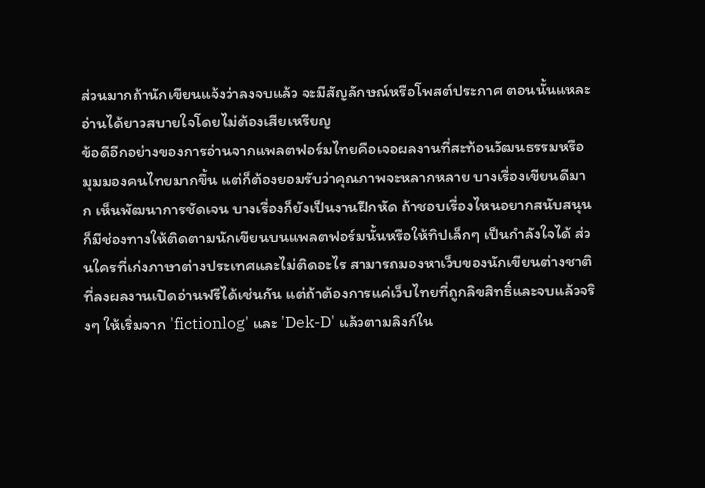ส่วนมากถ้านักเขียนแจ้งว่าลงจบแล้ว จะมีสัญลักษณ์หรือโพสต์ประกาศ ตอนนั้นแหละอ่านได้ยาวสบายใจโดยไม่ต้องเสียเหรียญ
ข้อดีอีกอย่างของการอ่านจากแพลตฟอร์มไทยคือเจอผลงานที่สะท้อนวัฒนธรรมหรือมุมมองคนไทยมากขึ้น แต่ก็ต้องยอมรับว่าคุณภาพจะหลากหลาย บางเรื่องเขียนดีมาก เห็นพัฒนาการชัดเจน บางเรื่องก็ยังเป็นงานฝึกหัด ถ้าชอบเรื่องไหนอยากสนับสนุน ก็มีช่องทางให้ติดตามนักเขียนบนแพลตฟอร์มนั้นหรือให้ทิปเล็กๆ เป็นกำลังใจได้ ส่วนใครที่เก่งภาษาต่างประเทศและไม่ติดอะไร สามารถมองหาเว็บของนักเขียนต่างชาติที่ลงผลงานเปิดอ่านฟรีได้เช่นกัน แต่ถ้าต้องการแค่เว็บไทยที่ถูกลิขสิทธิ์และจบแล้วจริงๆ ให้เริ่มจาก 'fictionlog' และ 'Dek-D' แล้วตามลิงก์ใน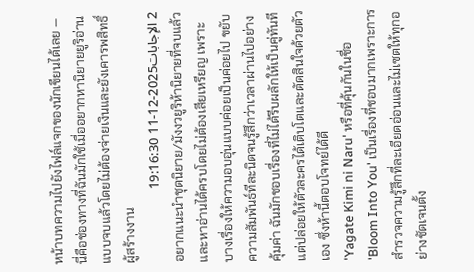หน้าบทความไปยังไฟล์แจกของนักเขียนได้เลย — นี่คือช่องทางที่ฉันมักใช้เมื่ออยากหานิยายยูริอ่านแบบจบแล้วโดยไม่ต้องจ่ายเงินและยังเคารพสิทธิ์ผู้สร้างงาน
2 الإجابات2025-12-11 19:16:30
อยากแนะนำชุดนิยาย/มังงวยูริห้านิยายที่จบแล้วและหาอ่านได้ครบโดยไม่ต้องเสียเหรียญ เพราะบางเรื่องให้ความอบอุ่นแบบค่อยเป็นค่อยไป ขยับความสัมพันธ์ทีละนิดจนรู้สึกว่าเวลาผ่านไปอย่างคุ้มค่า ฉันมักชอบเรื่องที่ไม่ได้รีบผลักให้เป็นคู่ทันที แต่ปล่อยให้ตัวละครได้เติบโตและตัดสินใจด้วยตัวเอง ซึ่งห้านี้ตอบโจทย์ได้ดี
'Yagate Kimi ni Naru' หรือที่คุ้นกันในชื่อ 'Bloom Into You' เป็นเรื่องที่ชอบมากเพราะการสำรวจความรู้สึกที่ละเอียดอ่อนและไม่เซตให้ทุกอย่างชัดเจนตั้ง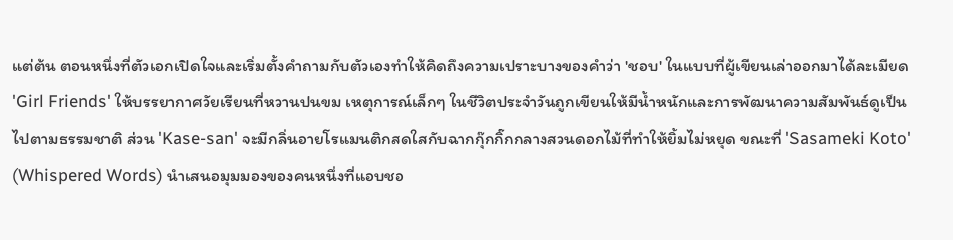แต่ต้น ตอนหนึ่งที่ตัวเอกเปิดใจและเริ่มตั้งคำถามกับตัวเองทำให้คิดถึงความเปราะบางของคำว่า 'ชอบ' ในแบบที่ผู้เขียนเล่าออกมาได้ละเมียด
'Girl Friends' ให้บรรยากาศวัยเรียนที่หวานปนขม เหตุการณ์เล็กๆ ในชีวิตประจำวันถูกเขียนให้มีน้ำหนักและการพัฒนาความสัมพันธ์ดูเป็นไปตามธรรมชาติ ส่วน 'Kase-san' จะมีกลิ่นอายโรแมนติกสดใสกับฉากกุ๊กกิ๊กกลางสวนดอกไม้ที่ทำให้ยิ้มไม่หยุด ขณะที่ 'Sasameki Koto' (Whispered Words) นำเสนอมุมมองของคนหนึ่งที่แอบชอ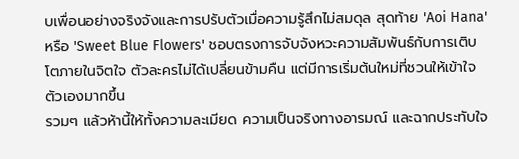บเพื่อนอย่างจริงจังและการปรับตัวเมื่อความรู้สึกไม่สมดุล สุดท้าย 'Aoi Hana' หรือ 'Sweet Blue Flowers' ชอบตรงการจับจังหวะความสัมพันธ์กับการเติบโตภายในจิตใจ ตัวละครไม่ได้เปลี่ยนข้ามคืน แต่มีการเริ่มต้นใหม่ที่ชวนให้เข้าใจตัวเองมากขึ้น
รวมๆ แล้วห้านี้ให้ทั้งความละเมียด ความเป็นจริงทางอารมณ์ และฉากประทับใจ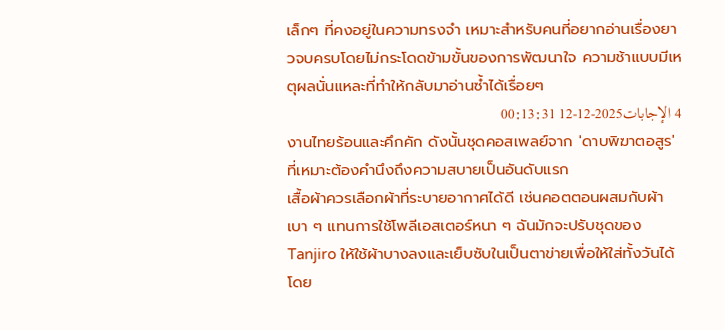เล็กๆ ที่คงอยู่ในความทรงจำ เหมาะสำหรับคนที่อยากอ่านเรื่องยาวจบครบโดยไม่กระโดดข้ามขั้นของการพัฒนาใจ ความช้าแบบมีเหตุผลนั่นแหละที่ทำให้กลับมาอ่านซ้ำได้เรื่อยๆ
4 الإجابات2025-12-12 00:13:31
งานไทยร้อนและคึกคัก ดังนั้นชุดคอสเพลย์จาก 'ดาบพิฆาตอสูร' ที่เหมาะต้องคำนึงถึงความสบายเป็นอันดับแรก
เสื้อผ้าควรเลือกผ้าที่ระบายอากาศได้ดี เช่นคอตตอนผสมกับผ้าเบา ๆ แทนการใช้โพลีเอสเตอร์หนา ๆ ฉันมักจะปรับชุดของ Tanjiro ให้ใช้ผ้าบางลงและเย็บซับในเป็นตาข่ายเพื่อให้ใส่ทั้งวันได้โดย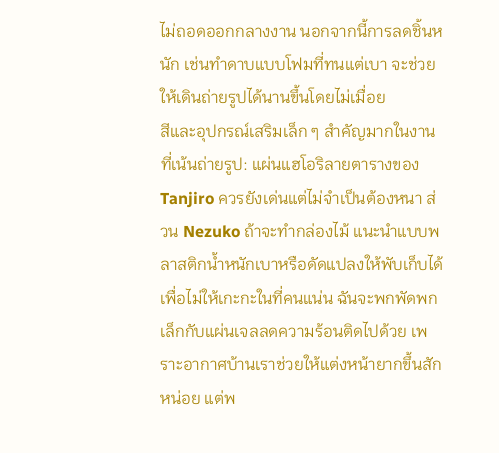ไม่ถอดออกกลางงาน นอกจากนี้การลดชิ้นหนัก เช่นทำดาบแบบโฟมที่ทนแต่เบา จะช่วยให้เดินถ่ายรูปได้นานขึ้นโดยไม่เมื่อย
สีและอุปกรณ์เสริมเล็ก ๆ สำคัญมากในงานที่เน้นถ่ายรูป: แผ่นแฮโอริลายตารางของ Tanjiro ควรยังเด่นแต่ไม่จำเป็นต้องหนา ส่วน Nezuko ถ้าจะทำกล่องไม้ แนะนำแบบพลาสติกน้ำหนักเบาหรือดัดแปลงให้พับเก็บได้ เพื่อไม่ให้เกะกะในที่คนแน่น ฉันจะพกพัดพกเล็กกับแผ่นเจลลดความร้อนติดไปด้วย เพราะอากาศบ้านเราช่วยให้แต่งหน้ายากขึ้นสักหน่อย แต่พ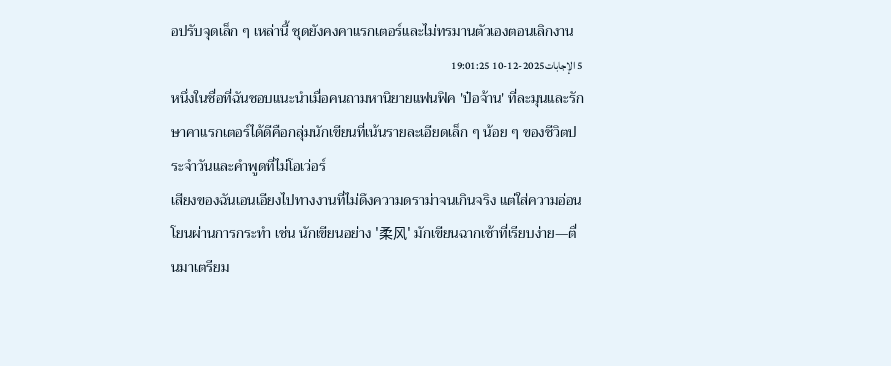อปรับจุดเล็ก ๆ เหล่านี้ ชุดยังคงคาแรกเตอร์และไม่ทรมานตัวเองตอนเลิกงาน
5 الإجابات2025-12-10 19:01:25
หนึ่งในชื่อที่ฉันชอบแนะนำเมื่อคนถามหานิยายแฟนฟิค 'ป๋อจ้าน' ที่ละมุนและรักษาคาแรกเตอร์ได้ดีคือกลุ่มนักเขียนที่เน้นรายละเอียดเล็ก ๆ น้อย ๆ ของชีวิตประจำวันและคำพูดที่ไม่โอเว่อร์
เสียงของฉันเอนเอียงไปทางงานที่ไม่ดึงความดราม่าจนเกินจริง แต่ใส่ความอ่อนโยนผ่านการกระทำ เช่น นักเขียนอย่าง '柔风' มักเขียนฉากเช้าที่เรียบง่าย—ตื่นมาเตรียม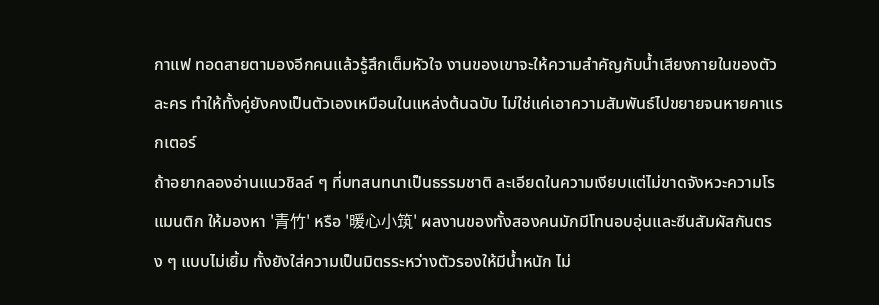กาแฟ ทอดสายตามองอีกคนแล้วรู้สึกเต็มหัวใจ งานของเขาจะให้ความสำคัญกับน้ำเสียงภายในของตัวละคร ทำให้ทั้งคู่ยังคงเป็นตัวเองเหมือนในแหล่งต้นฉบับ ไม่ใช่แค่เอาความสัมพันธ์ไปขยายจนหายคาแรกเตอร์
ถ้าอยากลองอ่านแนวชิลล์ ๆ ที่บทสนทนาเป็นธรรมชาติ ละเอียดในความเงียบแต่ไม่ขาดจังหวะความโรแมนติก ให้มองหา '青竹' หรือ '暖心小筑' ผลงานของทั้งสองคนมักมีโทนอบอุ่นและซีนสัมผัสกันตรง ๆ แบบไม่เยิ้ม ทั้งยังใส่ความเป็นมิตรระหว่างตัวรองให้มีน้ำหนัก ไม่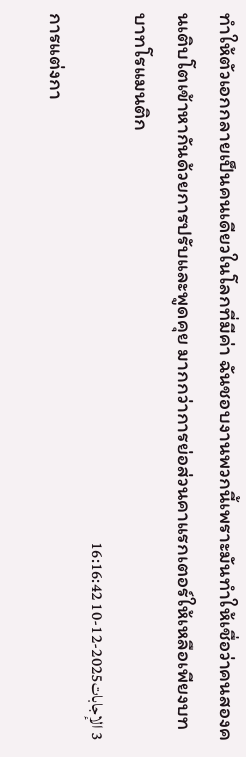ทำให้ตัวเอกกลายเป็นคนเดียวในโลกที่มีค่า ฉันชอบงานพวกนี้เพราะมันทำให้เชื่อว่าคนสองคนเติบโตเข้าหากันด้วยการปรับและพูดคุย มากกว่าการย่อส่วนคาแรกเตอร์ให้เหลือเพียงบทบาทโรแมนติก
3 الإجابات2025-12-10 16:16:42
การแต่งกา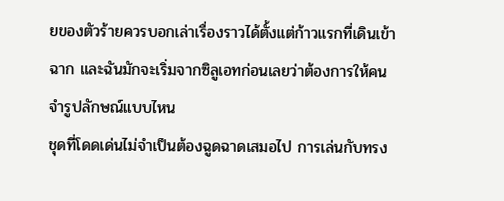ยของตัวร้ายควรบอกเล่าเรื่องราวได้ตั้งแต่ก้าวแรกที่เดินเข้าฉาก และฉันมักจะเริ่มจากซิลูเอทก่อนเลยว่าต้องการให้คนจำรูปลักษณ์แบบไหน
ชุดที่โดดเด่นไม่จำเป็นต้องฉูดฉาดเสมอไป การเล่นกับทรง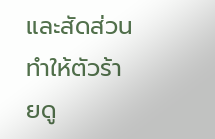และสัดส่วนทำให้ตัวร้ายดู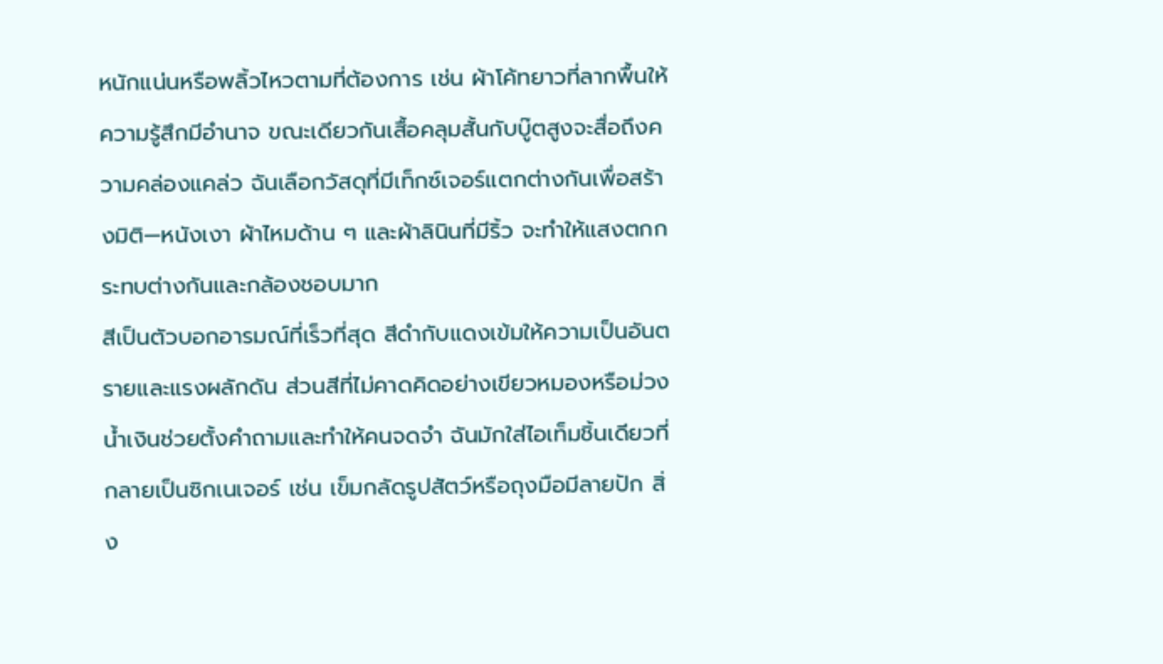หนักแน่นหรือพลิ้วไหวตามที่ต้องการ เช่น ผ้าโค้ทยาวที่ลากพื้นให้ความรู้สึกมีอำนาจ ขณะเดียวกันเสื้อคลุมสั้นกับบู๊ตสูงจะสื่อถึงความคล่องแคล่ว ฉันเลือกวัสดุที่มีเท็กซ์เจอร์แตกต่างกันเพื่อสร้างมิติ—หนังเงา ผ้าไหมด้าน ๆ และผ้าลินินที่มีริ้ว จะทำให้แสงตกกระทบต่างกันและกล้องชอบมาก
สีเป็นตัวบอกอารมณ์ที่เร็วที่สุด สีดำกับแดงเข้มให้ความเป็นอันตรายและแรงผลักดัน ส่วนสีที่ไม่คาดคิดอย่างเขียวหมองหรือม่วงน้ำเงินช่วยตั้งคำถามและทำให้คนจดจำ ฉันมักใส่ไอเท็มชิ้นเดียวที่กลายเป็นซิกเนเจอร์ เช่น เข็มกลัดรูปสัตว์หรือถุงมือมีลายปัก สิ่ง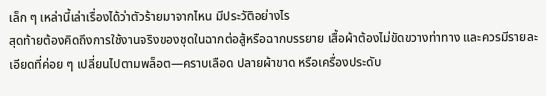เล็ก ๆ เหล่านี้เล่าเรื่องได้ว่าตัวร้ายมาจากไหน มีประวัติอย่างไร
สุดท้ายต้องคิดถึงการใช้งานจริงของชุดในฉากต่อสู้หรือฉากบรรยาย เสื้อผ้าต้องไม่ขัดขวางท่าทาง และควรมีรายละเอียดที่ค่อย ๆ เปลี่ยนไปตามพล็อต—คราบเลือด ปลายผ้าขาด หรือเครื่องประดับ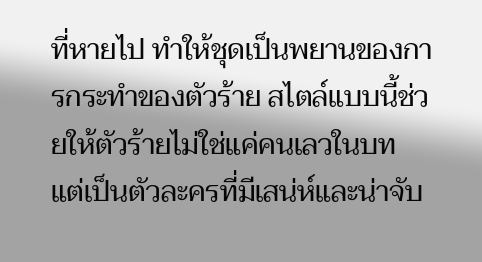ที่หายไป ทำให้ชุดเป็นพยานของการกระทำของตัวร้าย สไตล์แบบนี้ช่วยให้ตัวร้ายไม่ใช่แค่คนเลวในบท แต่เป็นตัวละครที่มีเสน่ห์และน่าจับ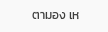ตามอง เห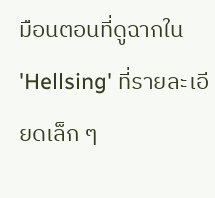มือนตอนที่ดูฉากใน 'Hellsing' ที่รายละเอียดเล็ก ๆ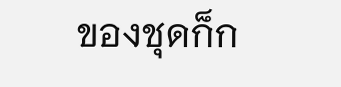ของชุดก็ก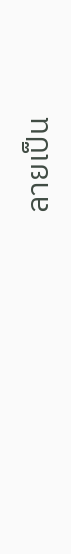ลายเป็น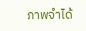ภาพจำได้